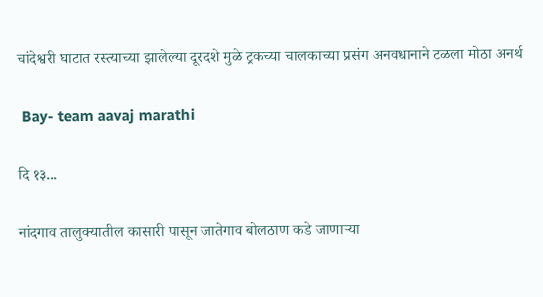चांदेश्वरी घाटात रस्त्याच्या झालेल्या दूरदशे मुळे ट्रकच्या चालकाच्या प्रसंग अनवधानाने टळला मोठा अनर्थ

 Bay- team aavaj marathi

दि १३...

नांदगाव तालुक्यातील कासारी पासून जातेगाव बोलठाण कडे जाणाऱ्या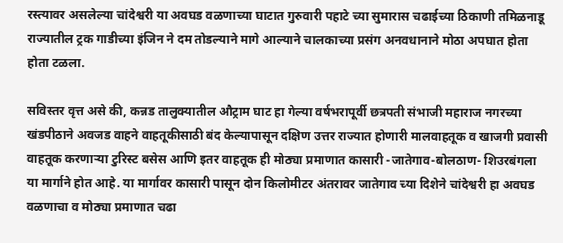रस्त्यावर असलेल्या चांदेश्वरी या अवघड वळणाच्या घाटात गुरुवारी पहाटे च्या सुमारास चढाईच्या ठिकाणी तमिळनाडू राज्यातील ट्रक गाडीच्या इंजिन ने दम तोडल्याने मागे आल्याने चालकाच्या प्रसंग अनवधानाने मोठा अपघात होता होता टळला.

सविस्तर वृत्त असे की, कन्नड तालुक्यातील औट्राम घाट हा गेल्या वर्षभरापूर्वी छत्रपती संभाजी महाराज नगरच्या खंडपीठाने अवजड वाहने वाहतूकीसाठी बंद केल्यापासून दक्षिण उत्तर राज्यात होणारी मालवाहतूक व खाजगी प्रवासी वाहतूक करणाऱ्या टुरिस्ट बसेस आणि इतर वाहतूक ही मोठ्या प्रमाणात कासारी -जातेगाव-बोलठाण- शिउरबंगला या मार्गाने होत आहे. या मार्गावर कासारी पासून दोन किलोमीटर अंतरावर जातेगाव च्या दिशेने चांदेश्वरी हा अवघड वळणाचा व मोठ्या प्रमाणात चढा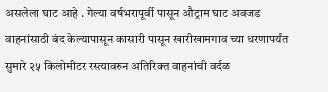असलेला घाट आहे . गेल्या वर्षभरापूर्वी पासून औट्राम घाट अवजड वाहनांसाठी बंद केल्यापासून कासारी पासून खारीखामगाव च्या धरणापर्यंत सुमारे २५ किलोमीटर रस्त्यावरुन अतिरिक्त वाहनांची वर्दळ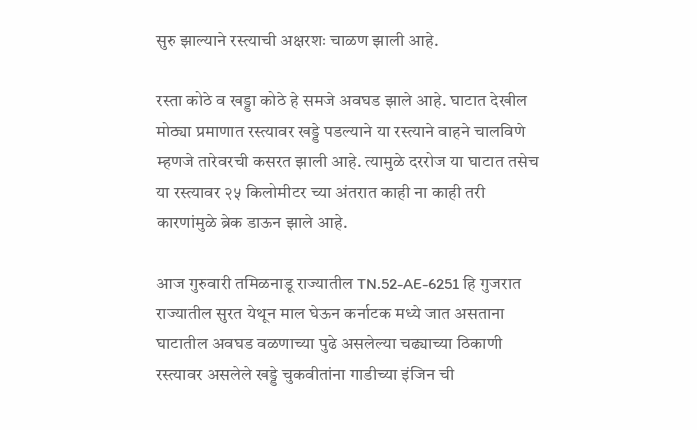सुरु झाल्याने रस्त्याची अक्षरशः चाळण झाली आहे.

रस्ता कोठे व खड्डा कोठे हे समजे अवघड झाले आहे. घाटात देखील मोठ्या प्रमाणात रस्त्यावर खड्डे पडल्याने या रस्त्याने वाहने चालविणे म्हणजे तारेवरची कसरत झाली आहे. त्यामुळे दररोज या घाटात तसेच या रस्त्यावर २५ किलोमीटर च्या अंतरात काही ना काही तरी कारणांमुळे ब्रेक डाऊन झाले आहे.

आज गुरुवारी तमिळनाडू राज्यातील TN.52-AE-6251 हि गुजरात राज्यातील सुरत येथून माल घेऊन कर्नाटक मध्ये जात असताना घाटातील अवघड वळणाच्या पुढे असलेल्या चढ्याच्या ठिकाणी रस्त्यावर असलेले खड्डे चुकवीतांना गाडीच्या इंजिन ची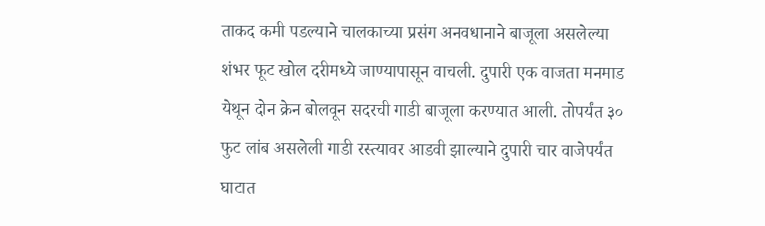ताकद कमी पडल्याने चालकाच्या प्रसंग अनवधानाने बाजूला असलेल्या शंभर फूट खोल दरीमध्ये जाण्यापासून वाचली. दुपारी एक वाजता मनमाड येथून दोन क्रेन बोलवून सदरची गाडी बाजूला करण्यात आली. तोपर्यंत ३० फुट लांब असलेली गाडी रस्त्यावर आडवी झाल्याने दुपारी चार वाजेपर्यंत घाटात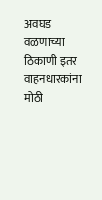अवघड वळणाच्या ठिकाणी इतर वाहनधारकांना मोठी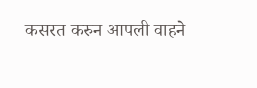कसरत करुन आपली वाहने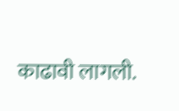काढावी लागली.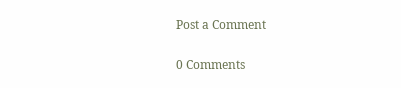Post a Comment

0 Comments